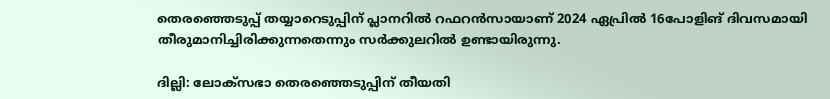തെരഞ്ഞെടുപ്പ് തയ്യാറെടുപ്പിന് പ്ലാനറിൽ റഫറൻസായാണ് 2024 ഏപ്രിൽ 16പോളിങ് ദിവസമായി  തീരുമാനിച്ചിരിക്കുന്നതെന്നും സര്‍ക്കുലറിൽ ഉണ്ടായിരുന്നു.

ദില്ലി: ലോക്സഭാ തെരഞ്ഞെടുപ്പിന് തീയതി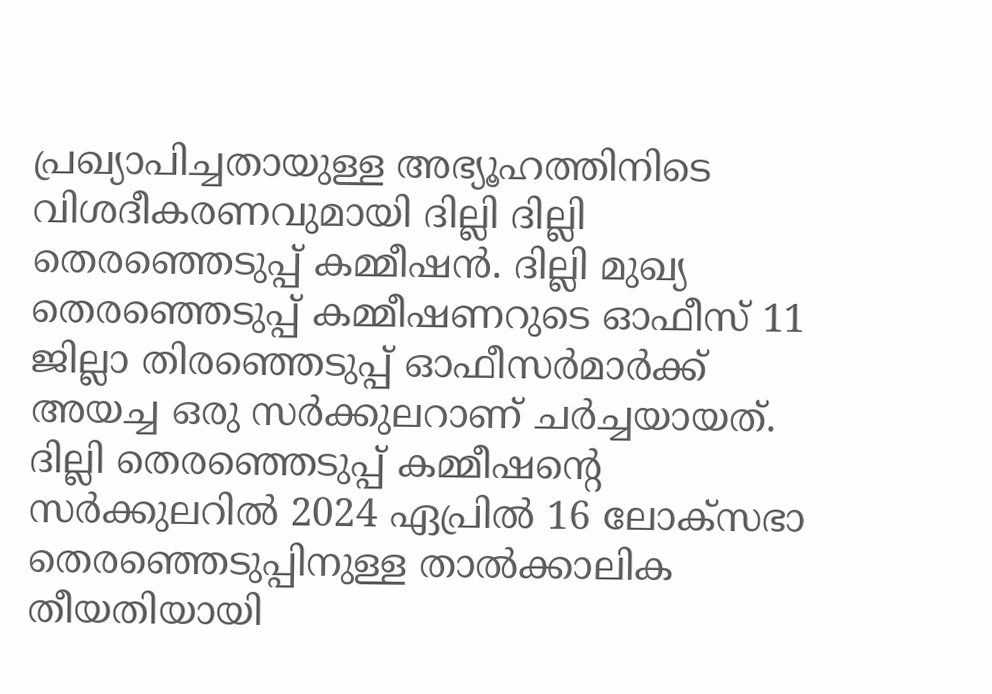പ്രഖ്യാപിച്ചതായുള്ള അഭ്യൂഹത്തിനിടെ വിശദീകരണവുമായി ദില്ലി ദില്ലി തെരഞ്ഞെടുപ്പ് കമ്മീഷൻ. ദില്ലി മുഖ്യ തെരഞ്ഞെടുപ്പ് കമ്മീഷണറുടെ ഓഫീസ് 11 ജില്ലാ തിരഞ്ഞെടുപ്പ് ഓഫീസർമാർക്ക് അയച്ച ഒരു സർക്കുലറാണ് ചര്‍ച്ചയായത്. ദില്ലി തെര‍ഞ്ഞെടുപ്പ് കമ്മീഷന്റെ സര്‍ക്കുലറിൽ 2024 ഏപ്രിൽ 16 ലോക്‌സഭാ തെരഞ്ഞെടുപ്പിനുള്ള താൽക്കാലിക തീയതിയായി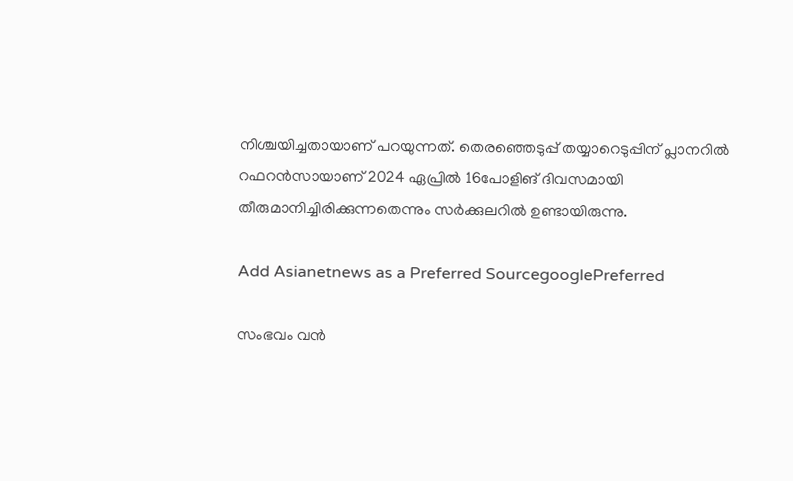നിശ്ചയിച്ചതായാണ് പറയുന്നത്. തെരഞ്ഞെടുപ്പ് തയ്യാറെടുപ്പിന് പ്ലാനറിൽ റഫറൻസായാണ് 2024 ഏപ്രിൽ 16പോളിങ് ദിവസമായി തീരുമാനിച്ചിരിക്കുന്നതെന്നും സര്‍ക്കുലറിൽ ഉണ്ടായിരുന്നു.

Add Asianetnews as a Preferred SourcegooglePreferred

സംഭവം വൻ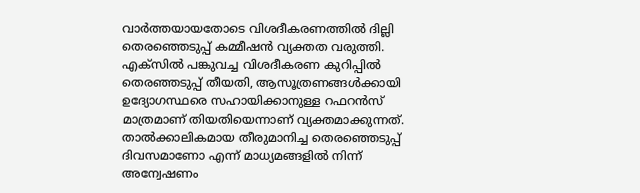വാര്‍ത്തയായതോടെ വിശദീകരണത്തിൽ ദില്ലി തെരഞ്ഞെടുപ്പ് കമ്മീഷൻ വ്യക്തത വരുത്തി. എക്സിൽ പങ്കുവച്ച വിശദീകരണ കുറിപ്പിൽ തെരഞ്ഞടുപ്പ് തീയതി, ആസൂത്രണങ്ങൾക്കായി ഉദ്യോഗസ്ഥരെ സഹായിക്കാനുള്ള റഫറൻസ് മാത്രമാണ് തിയതിയെന്നാണ് വ്യക്തമാക്കുന്നത്. താൽക്കാലികമായ തീരുമാനിച്ച തെരഞ്ഞെടുപ്പ് ദിവസമാണോ എന്ന് മാധ്യമങ്ങളിൽ നിന്ന് അന്വേഷണം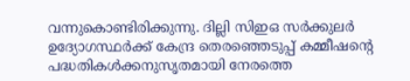വന്നുകൊണ്ടിരിക്കുന്നു. ദില്ലി സിഇഒ സര്‍ക്കുലര്‍ ഉദ്യോഗസ്ഥര്‍ക്ക് കേന്ദ്ര തെരഞ്ഞെടുപ്പ് കമ്മീഷന്റെ പദ്ധതികൾക്കനുസൃതമായി നേരത്തെ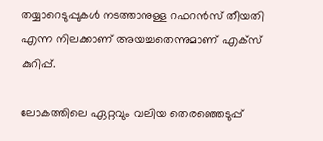തയ്യാറെടുപ്പുകൾ നടത്താനുള്ള റഫറൻസ് തീയതി എന്ന നിലക്കാണ് അയച്ചതെന്നുമാണ് എക്സ് കുറിപ്പ്.

ലോകത്തിലെ ഏറ്റവും വലിയ തെരഞ്ഞെടുപ്പ്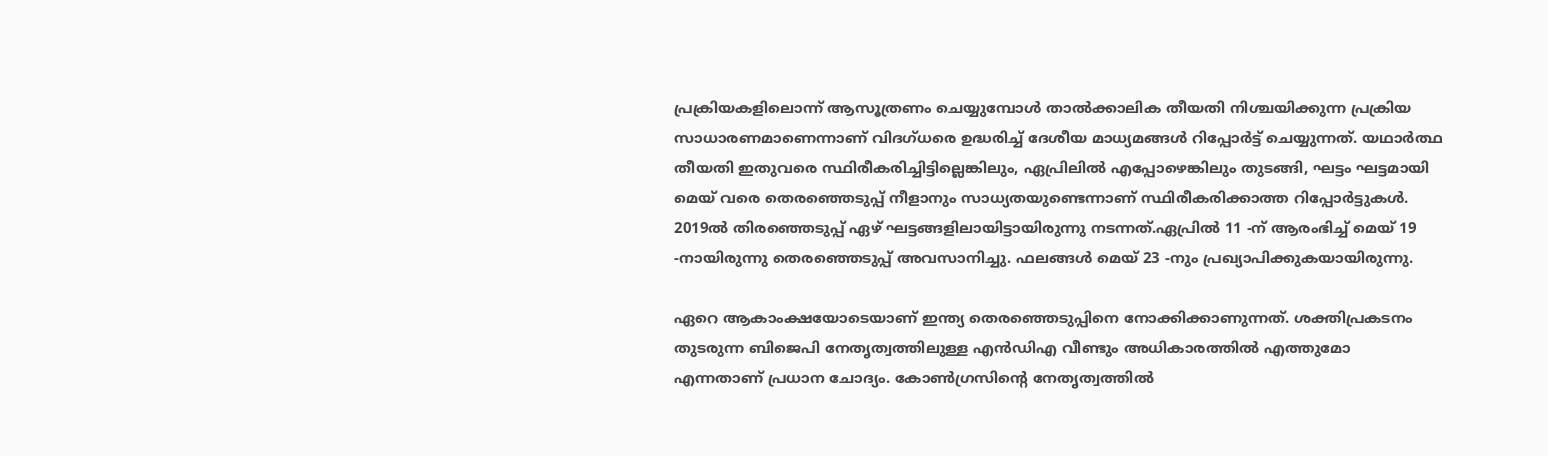പ്രക്രിയകളിലൊന്ന് ആസൂത്രണം ചെയ്യുമ്പോൾ താൽക്കാലിക തീയതി നിശ്ചയിക്കുന്ന പ്രക്രിയ സാധാരണമാണെന്നാണ് വിദഗ്ധരെ ഉദ്ധരിച്ച് ദേശീയ മാധ്യമങ്ങൾ റിപ്പോര്‍ട്ട് ചെയ്യുന്നത്. യഥാർത്ഥ തീയതി ഇതുവരെ സ്ഥിരീകരിച്ചിട്ടില്ലെങ്കിലും, ഏപ്രിലിൽ എപ്പോഴെങ്കിലും തുടങ്ങി, ഘട്ടം ഘട്ടമായി മെയ് വരെ തെരഞ്ഞെടുപ്പ് നീളാനും സാധ്യതയുണ്ടെന്നാണ് സ്ഥിരീകരിക്കാത്ത റിപ്പോര്‍ട്ടുകൾ. 2019ൽ തിരഞ്ഞെടുപ്പ് ഏഴ് ഘട്ടങ്ങളിലായിട്ടായിരുന്നു നടന്നത്.ഏപ്രിൽ 11 -ന് ആരംഭിച്ച് മെയ് 19 -നായിരുന്നു തെരഞ്ഞെടുപ്പ് അവസാനിച്ചു. ഫലങ്ങൾ മെയ് 23 -നും പ്രഖ്യാപിക്കുകയായിരുന്നു.

ഏറെ ആകാംക്ഷയോടെയാണ് ഇന്ത്യ തെരഞ്ഞെടുപ്പിനെ നോക്കിക്കാണുന്നത്. ശക്തിപ്രകടനം തുടരുന്ന ബിജെപി നേതൃത്വത്തിലുള്ള എൻഡിഎ വീണ്ടും അധികാരത്തിൽ എത്തുമോ എന്നതാണ് പ്രധാന ചോദ്യം. കോൺഗ്രസിന്റെ നേതൃത്വത്തിൽ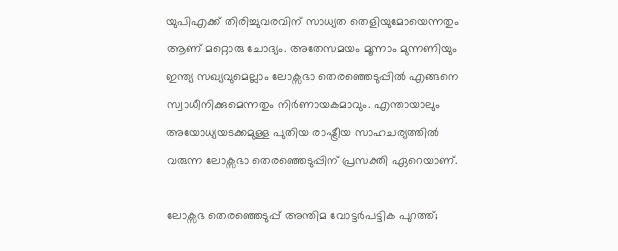യുപിഎക്ക് തിരിച്ചുവരവിന് സാധ്യത തെളിയുമോയെന്നതും ആണ് മറ്റൊരു ചോദ്യം. അതേസമയം മൂന്നാം മുന്നണിയും ഇന്ത്യ സഖ്യവുമെല്ലാം ലോക്സഭാ തെരഞ്ഞെടുപ്പിൽ എങ്ങനെ സ്വാധീനിക്കുമെന്നതും നിര്‍ണായകമാവും. എന്തായാലും അയോധ്യയടക്കമുള്ള പുതിയ രാഷ്ട്രീയ സാഹചര്യത്തിൽ വരുന്ന ലോക്സഭാ തെരഞ്ഞെടുപ്പിന് പ്രസക്തി ഏറെയാണ്.

ലോക്സഭ തെരഞ്ഞെടുപ്പ് അന്തിമ വോട്ടർപട്ടിക പുറത്ത്;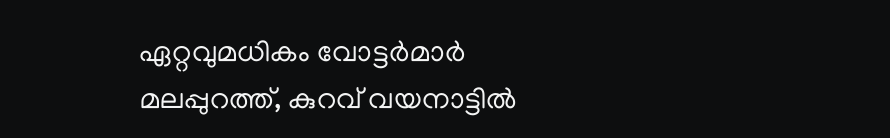ഏറ്റവുമധികം വോട്ടർമാർ മലപ്പുറത്ത്, കുറവ് വയനാട്ടിൽ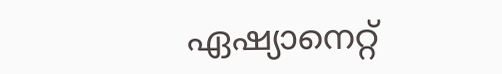ഏഷ്യാനെറ്റ്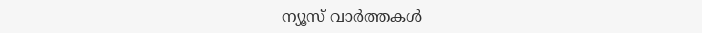ന്യൂസ് വാർത്തകൾ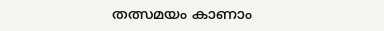തത്സമയം കാണാം